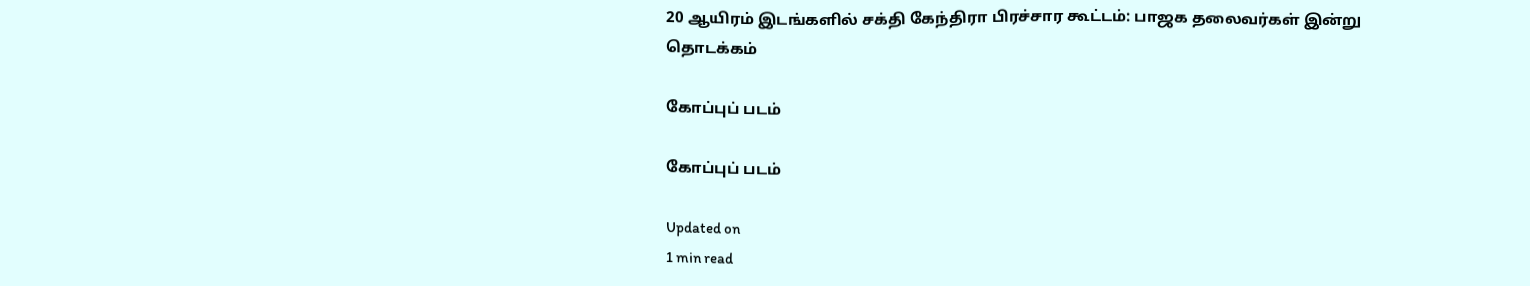20 ஆயிரம் இடங்களில் சக்தி கேந்திரா பிரச்சார கூட்டம்: பாஜக தலைவர்கள் இன்று தொடக்கம்

கோப்புப் படம்

கோப்புப் படம்

Updated on
1 min read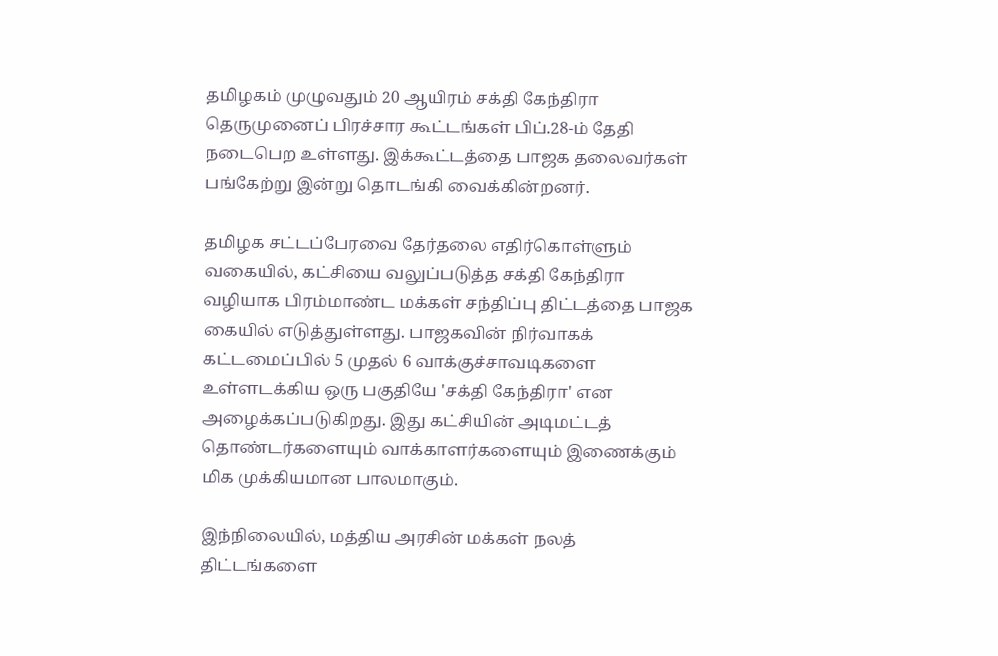தமிழகம் முழுவதும் 20 ஆயிரம் சக்தி கேந்திரா தெருமுனைப் பிரச்சார கூட்டங்கள் பிப்.28-ம் தேதி நடைபெற உள்ளது. இக்கூட்டத்தை பாஜக தலைவர்கள் பங்கேற்று இன்று தொடங்கி வைக்கின்றனர்.

தமிழக சட்டப்பேரவை தேர்தலை எதிர்கொள்ளும் வகையில், கட்சியை வலுப்படுத்த சக்தி கேந்திரா வழியாக பிரம்மாண்ட மக்கள் சந்திப்பு திட்டத்தை பாஜக கையில் எடுத்துள்ளது. பாஜகவின் நிர்வாகக் கட்டமைப்பில் 5 முதல் 6 வாக்குச்சாவடிகளை உள்ளடக்கிய ஒரு பகுதியே 'சக்தி கேந்திரா' என அழைக்கப்படுகிறது. இது கட்சியின் அடிமட்டத் தொண்டர்களையும் வாக்காளர்களையும் இணைக்கும் மிக முக்கியமான பாலமாகும்.

இந்நிலையில், மத்திய அரசின் மக்கள் நலத் திட்டங்களை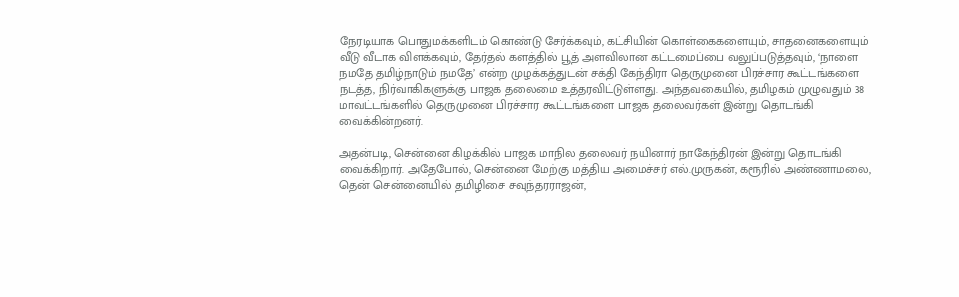நேரடியாக பொதுமக்களிடம் கொண்டு சேர்க்கவும், கட்சியின் கொள்கைகளையும், சாதனைகளையும் வீடு வீடாக விளக்கவும், தேர்தல் களத்தில் பூத் அளவிலான கட்டமைப்பை வலுப்படுத்தவும், ‘நாளை நமதே தமிழ்நாடும் நமதே’ என்ற முழக்கத்துடன் சக்தி கேந்திரா தெருமுனை பிரச்சார கூட்டங்களை நடத்த, நிர்வாகிகளுக்கு பாஜக தலைமை உத்தரவிட்டுள்ளது. அந்தவகையில், தமிழகம் முழுவதும் 38 மாவட்டங்களில் தெருமுனை பிரச்சார கூட்டங்களை பாஜக தலைவர்கள் இன்று தொடங்கி வைக்கின்றனர்.

அதன்படி, சென்னை கிழக்கில் பாஜக மாநில தலைவர் நயினார் நாகேந்திரன் இன்று தொடங்கி வைக்கிறார். அதேபோல், சென்னை மேற்கு மத்திய அமைச்சர் எல்.முருகன், கரூரில் அண்ணாமலை, தென் சென்னையில் தமிழிசை சவுந்தரராஜன்,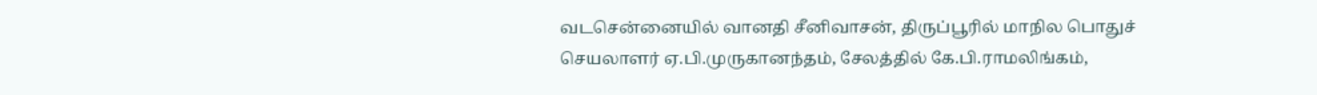வடசென்னையில் வானதி சீனிவாசன், திருப்பூரில் மாநில பொதுச் செயலாளர் ஏ.பி.முருகானந்தம், சேலத்தில் கே.பி.ராமலிங்கம்,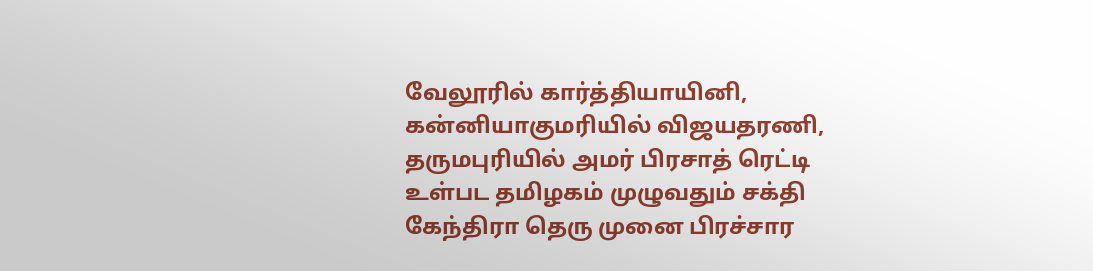வேலூரில் கார்த்தியாயினி, கன்னியாகுமரியில் விஜயதரணி, தருமபுரியில் அமர் பிரசாத் ரெட்டி உள்பட தமிழகம் முழுவதும் சக்தி கேந்திரா தெரு முனை பிரச்சார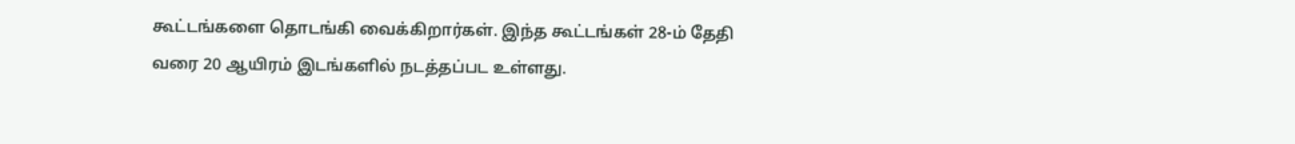கூட்டங்களை தொடங்கி வைக்கிறார்கள். இந்த கூட்டங்கள் 28-ம் தேதி வரை 20 ஆயிரம் இடங்களில் நடத்தப்பட உள்ளது.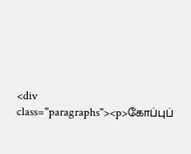<div class="paragraphs"><p>கோப்புப்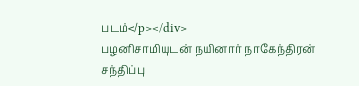படம்</p></div>
பழனிசாமியுடன் நயினார் நாகேந்திரன் சந்திப்பு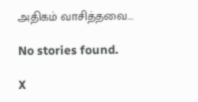அதிகம் வாசித்தவை...

No stories found.

X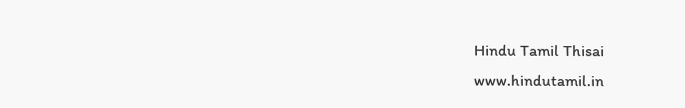Hindu Tamil Thisai
www.hindutamil.in